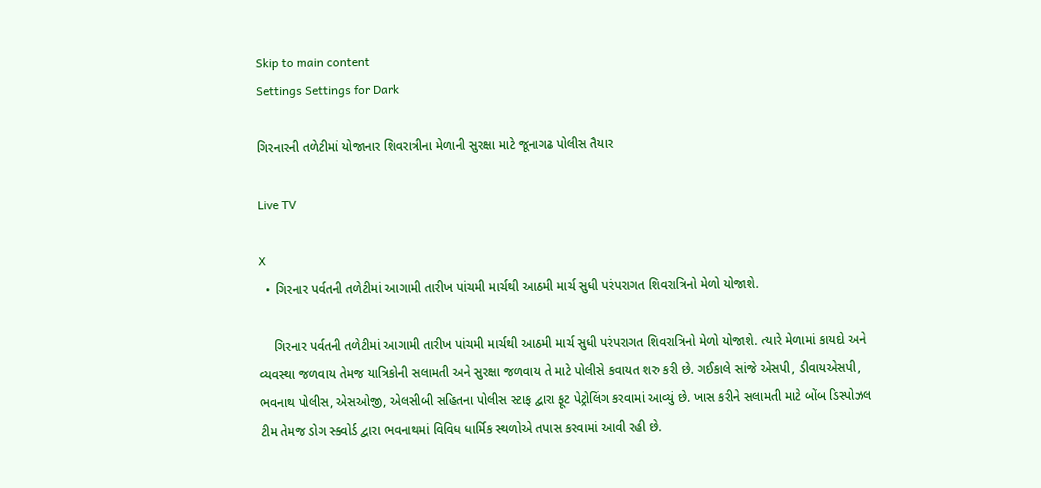Skip to main content
Settings Settings for Dark

ગિરનારની તળેટીમાં યોજાનાર શિવરાત્રીના મેળાની સુરક્ષા માટે જૂનાગઢ પોલીસ તૈયાર

Live TV

X
  • ગિરનાર પર્વતની તળેટીમાં આગામી તારીખ પાંચમી માર્ચથી આઠમી માર્ચ સુધી પરંપરાગત શિવરાત્રિનો મેળો યોજાશે.

    ગિરનાર પર્વતની તળેટીમાં આગામી તારીખ પાંચમી માર્ચથી આઠમી માર્ચ સુધી પરંપરાગત શિવરાત્રિનો મેળો યોજાશે. ત્યારે મેળામાં કાયદો અને વ્યવસ્થા જળવાય તેમજ યાત્રિકોની સલામતી અને સુરક્ષા જળવાય તે માટે પોલીસે કવાયત શરુ કરી છે. ગઈકાલે સાંજે એસપી, ડીવાયએસપી, ભવનાથ પોલીસ, એસઓજી, એલસીબી સહિતના પોલીસ સ્ટાફ દ્વારા ફૂટ પેટ્રોલિંગ કરવામાં આવ્યું છે. ખાસ કરીને સલામતી માટે બોંબ ડિસ્પોઝલ ટીમ તેમજ ડોગ સ્ક્વોર્ડ દ્વારા ભવનાથમાં વિવિધ ધાર્મિક સ્થળોએ તપાસ કરવામાં આવી રહી છે.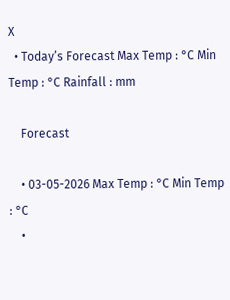X
  • Today’s Forecast Max Temp : °C Min Temp : °C Rainfall : mm

    Forecast

    • 03-05-2026 Max Temp : °C Min Temp : °C
    •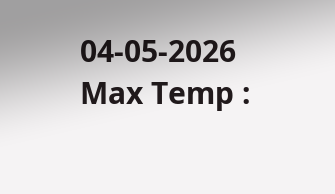04-05-2026 Max Temp :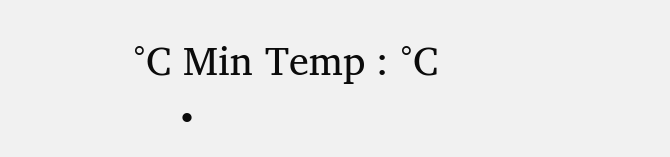°C Min Temp : °C
    •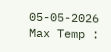05-05-2026 Max Temp :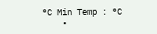°C Min Temp : °C
    •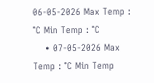06-05-2026 Max Temp : °C Min Temp : °C
    • 07-05-2026 Max Temp : °C Min Temp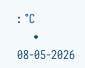: °C
    • 08-05-2026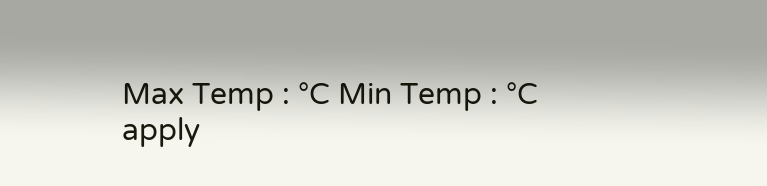Max Temp : °C Min Temp : °C
apply